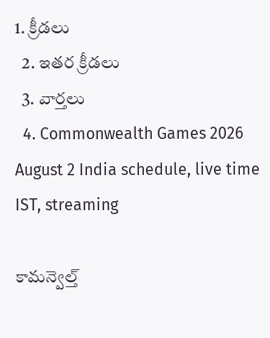1. క్రీడలు
  2. ఇతర క్రీడలు
  3. వార్తలు
  4. Commonwealth Games 2026 August 2 India schedule, live time IST, streaming

కామన్వెల్త్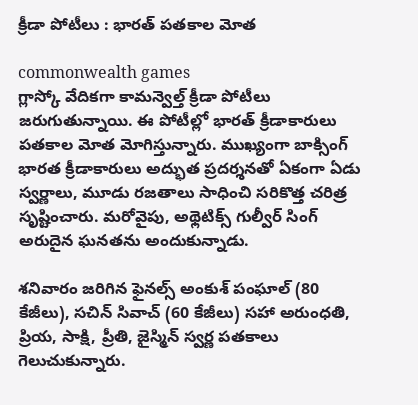క్రీడా పోటీలు : భారత్ పతకాల మోత

commonwealth games
గ్లాస్కో వేదికగా కామన్వెల్త్ క్రీడా పోటీలు జరుగుతున్నాయి. ఈ పోటీల్లో భారత్ క్రీడాకారులు పతకాల మోత మోగిస్తున్నారు. ముఖ్యంగా బాక్సింగ్ భారత క్రీడాకారులు అద్భుత ప్రదర్శనతో ఏకంగా ఏడు స్వర్ణాలు, మూడు రజతాలు సాధించి సరికొత్త చరిత్ర సృష్టించారు. మరోవైపు, అథ్లెటిక్స్ గుల్వీర్ సింగ్ అరుదైన ఘనతను అందుకున్నాడు.

శనివారం జరిగిన ఫైనల్స్ అంకుశ్ పంఘాల్ (80 కేజీలు), సచిన్ సివాచ్ (60 కేజీలు) సహా అరుంధతి, ప్రియ, సాక్షి, ప్రీతి, జైస్మిన్ స్వర్ణ పతకాలు గెలుచుకున్నారు.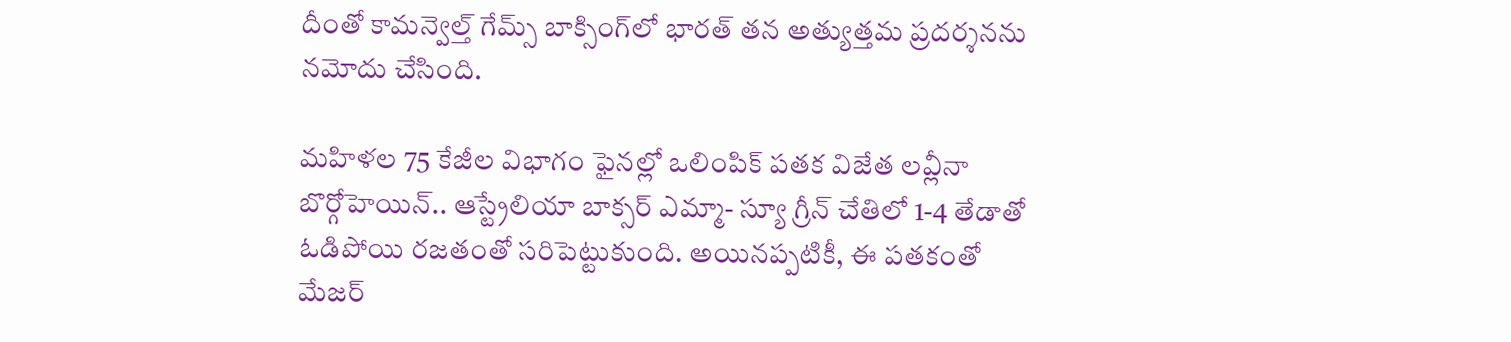దీంతో కామన్వెల్త్ గేమ్స్ బాక్సింగ్‌లో భారత్ తన అత్యుత్తమ ప్రదర్శనను నమోదు చేసింది.

మహిళల 75 కేజీల విభాగం ఫైనల్లో ఒలింపిక్ పతక విజేత లవ్లీనా బొర్గోహెయిన్.. ఆస్ట్రేలియా బాక్సర్ ఎమ్మా- స్యూ గ్రీన్ చేతిలో 1-4 తేడాతో ఓడిపోయి రజతంతో సరిపెట్టుకుంది. అయినప్పటికీ, ఈ పతకంతో మేజర్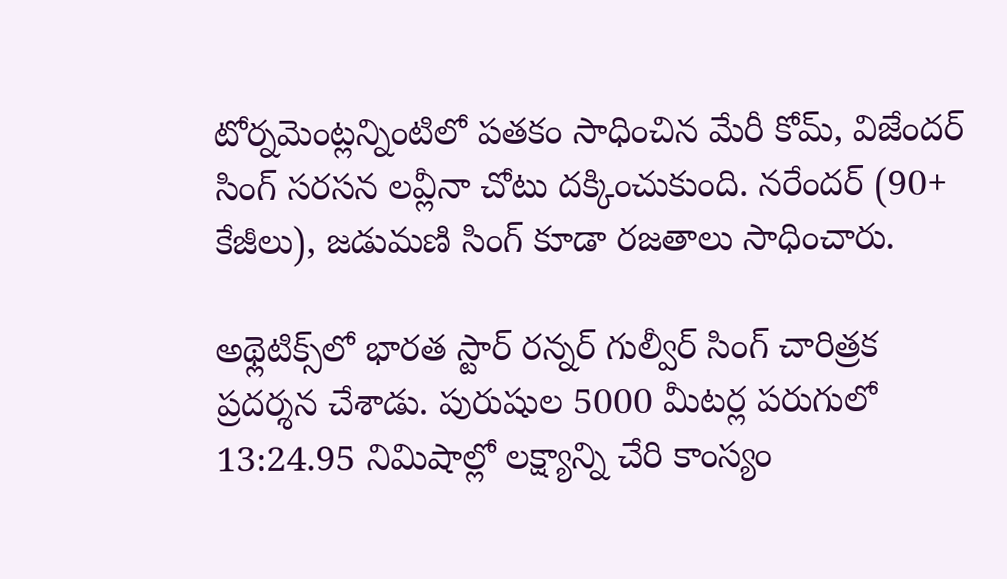టోర్నమెంట్లన్నింటిలో పతకం సాధించిన మేరీ కోమ్, విజేందర్ సింగ్ సరసన లవ్లీనా చోటు దక్కించుకుంది. నరేందర్ (90+ కేజీలు), జడుమణి సింగ్ కూడా రజతాలు సాధించారు.

అథ్లెటిక్స్‌లో భారత స్టార్ రన్నర్ గుల్వీర్ సింగ్ చారిత్రక ప్రదర్శన చేశాడు. పురుషుల 5000 మీటర్ల పరుగులో 13:24.95 నిమిషాల్లో లక్ష్యాన్ని చేరి కాంస్యం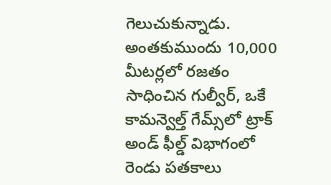గెలుచుకున్నాడు. అంతకుముందు 10,000 మీటర్లలో రజతం సాధించిన గుల్వీర్, ఒకే కామన్వెల్త్ గేమ్స్‌లో ట్రాక్ అండ్ ఫీల్డ్ విభాగంలో రెండు పతకాలు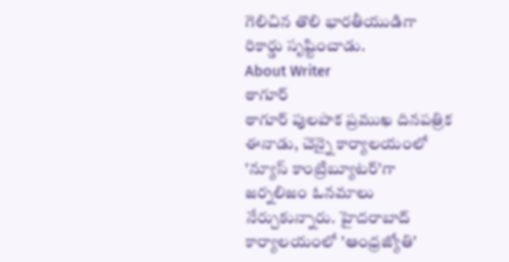గెలిచిన తొలి భారతీయుడిగా రికార్డు సృష్టించాడు.
About Writer
ఠాగూర్
ఠాగూర్ పులపాక ప్రముఖ దినపత్రిక ఈనాడు, చెన్నై కార్యాలయంలో 'న్యూస్ కాంట్రిబ్యూటర్‌'గా జర్నలిజం ఓనమాలు నేర్చుకున్నారు. హైదరాబాద్ కార్యాలయంలో 'ఆంధ్రజ్యోతి'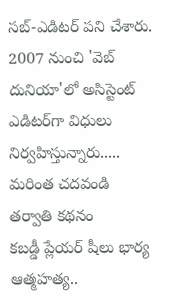సబ్-ఎడిటర్ పని చేశారు. 2007 నుంచి 'వెబ్ దునియా'లో అసిస్టెంట్ ఎడిటర్‌‌గా విధులు నిర్వహిస్తున్నారు..... మరింత చదవండి
తర్వాతి కథనం
కబడ్డీ ప్లేయర్ షీలు భార్య ఆత్మహత్య..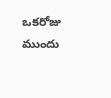ఒకరోజు ముందు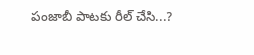పంజాబీ పాటకు రీల్ చేసి...?